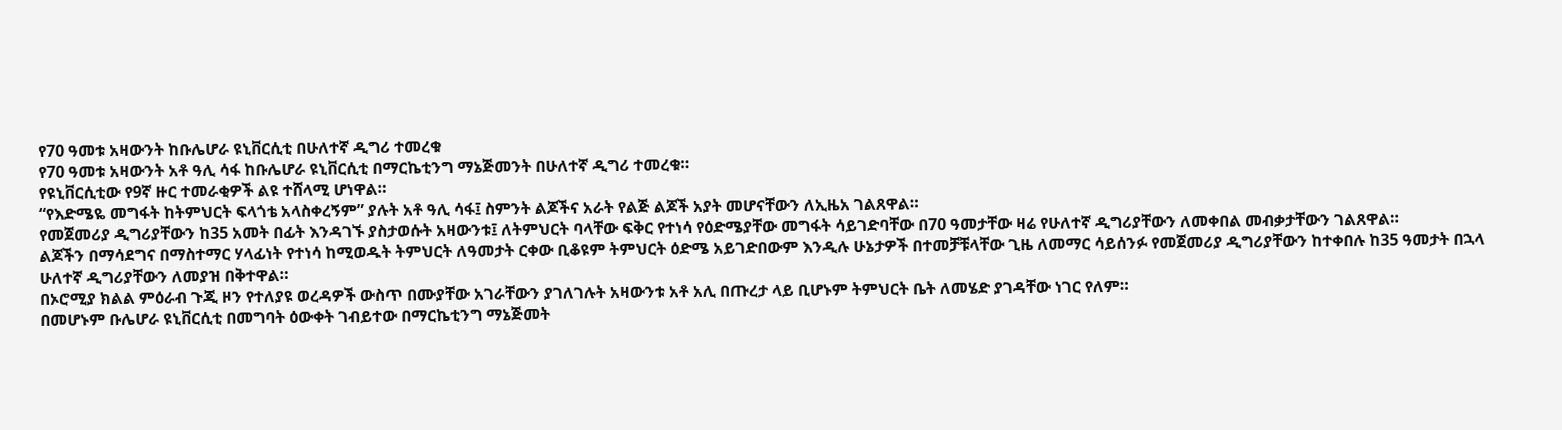የ70 ዓመቱ አዛውንት ከቡሌሆራ ዩኒቨርሲቲ በሁለተኛ ዲግሪ ተመረቁ
የ70 ዓመቱ አዛውንት አቶ ዓሊ ሳፋ ከቡሌሆራ ዩኒቨርሲቲ በማርኬቲንግ ማኔጅመንት በሁለተኛ ዲግሪ ተመረቁ።
የዩኒቨርሲቲው የ9ኛ ዙር ተመራቂዎች ልዩ ተሸላሚ ሆነዋል።
“የእድሜዬ መግፋት ከትምህርት ፍላጎቴ አላስቀረኝም” ያሉት አቶ ዓሊ ሳፋ፤ ስምንት ልጆችና አራት የልጅ ልጆች አያት መሆናቸውን ለኢዜአ ገልጸዋል።
የመጀመሪያ ዲግሪያቸውን ከ35 አመት በፊት እንዳገኙ ያስታወሱት አዛውንቱ፤ ለትምህርት ባላቸው ፍቅር የተነሳ የዕድሜያቸው መግፋት ሳይገድባቸው በ70 ዓመታቸው ዛሬ የሁለተኛ ዲግሪያቸውን ለመቀበል መብቃታቸውን ገልጸዋል።
ልጆችን በማሳደግና በማስተማር ሃላፊነት የተነሳ ከሚወዱት ትምህርት ለዓመታት ርቀው ቢቆዩም ትምህርት ዕድሜ አይገድበውም እንዲሉ ሁኔታዎች በተመቻቹላቸው ጊዜ ለመማር ሳይሰንፉ የመጀመሪያ ዲግሪያቸውን ከተቀበሉ ከ35 ዓመታት በኋላ ሁለተኛ ዲግሪያቸውን ለመያዝ በቅተዋል።
በኦሮሚያ ክልል ምዕራብ ጉጂ ዞን የተለያዩ ወረዳዎች ውስጥ በሙያቸው አገራቸውን ያገለገሉት አዛውንቱ አቶ አሊ በጡረታ ላይ ቢሆኑም ትምህርት ቤት ለመሄድ ያገዳቸው ነገር የለም።
በመሆኑም ቡሌሆራ ዩኒቨርሲቲ በመግባት ዕውቀት ገብይተው በማርኬቲንግ ማኔጅመት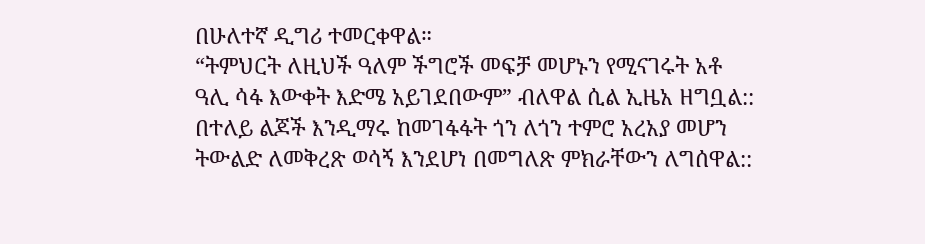በሁለተኛ ዲግሪ ተመርቀዋል።
“ትምህርት ለዚህች ዓለም ችግሮች መፍቻ መሆኑን የሚናገሩት አቶ ዓሊ ሳፋ እውቀት እድሜ አይገደበውም” ብለዋል ሲል ኢዜአ ዘግቧል::
በተለይ ልጆች እንዲማሩ ከመገፋፋት ጎን ለጎን ተምሮ አረአያ መሆን ትውልድ ለመቅረጽ ወሳኝ እንደሆነ በመግለጽ ምክራቸውን ለግሰዋል::